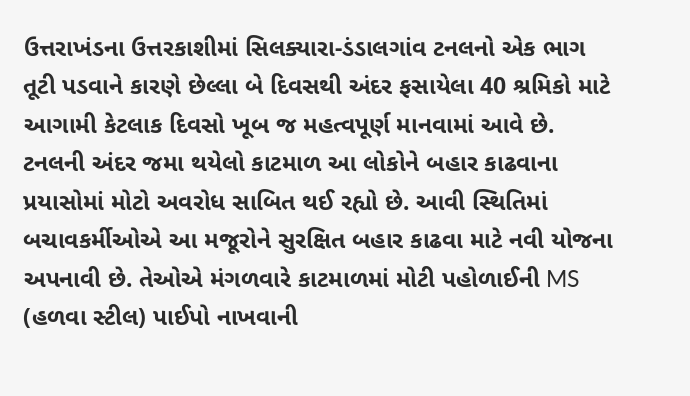ઉત્તરાખંડના ઉત્તરકાશીમાં સિલક્યારા-ડંડાલગાંવ ટનલનો એક ભાગ તૂટી પડવાને કારણે છેલ્લા બે દિવસથી અંદર ફસાયેલા 40 શ્રમિકો માટે આગામી કેટલાક દિવસો ખૂબ જ મહત્વપૂર્ણ માનવામાં આવે છે. ટનલની અંદર જમા થયેલો કાટમાળ આ લોકોને બહાર કાઢવાના પ્રયાસોમાં મોટો અવરોધ સાબિત થઈ રહ્યો છે. આવી સ્થિતિમાં બચાવકર્મીઓએ આ મજૂરોને સુરક્ષિત બહાર કાઢવા માટે નવી યોજના અપનાવી છે. તેઓએ મંગળવારે કાટમાળમાં મોટી પહોળાઈની MS (હળવા સ્ટીલ) પાઈપો નાખવાની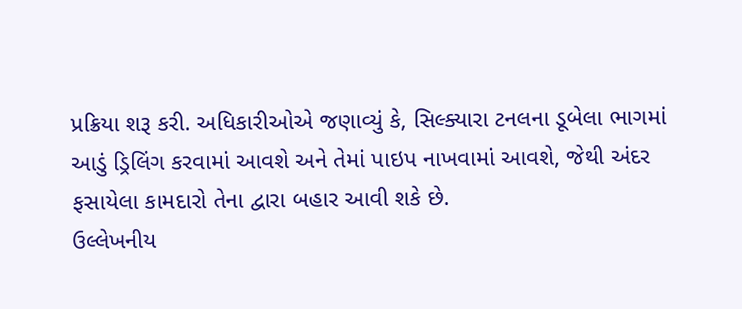પ્રક્રિયા શરૂ કરી. અધિકારીઓએ જણાવ્યું કે, સિલ્ક્યારા ટનલના ડૂબેલા ભાગમાં આડું ડ્રિલિંગ કરવામાં આવશે અને તેમાં પાઇપ નાખવામાં આવશે, જેથી અંદર ફસાયેલા કામદારો તેના દ્વારા બહાર આવી શકે છે.
ઉલ્લેખનીય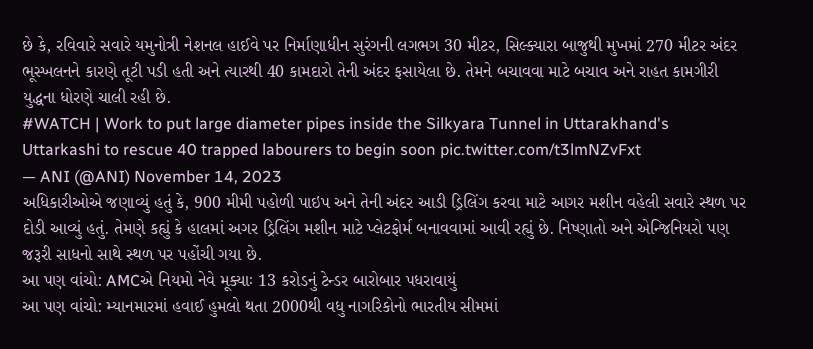છે કે, રવિવારે સવારે યમુનોત્રી નેશનલ હાઈવે પર નિર્માણાધીન સુરંગની લગભગ 30 મીટર, સિલ્ક્યારા બાજુથી મુખમાં 270 મીટર અંદર ભૂસ્ખલનને કારણે તૂટી પડી હતી અને ત્યારથી 40 કામદારો તેની અંદર ફસાયેલા છે. તેમને બચાવવા માટે બચાવ અને રાહત કામગીરી યુદ્ધના ધોરણે ચાલી રહી છે.
#WATCH | Work to put large diameter pipes inside the Silkyara Tunnel in Uttarakhand's Uttarkashi to rescue 40 trapped labourers to begin soon pic.twitter.com/t3lmNZvFxt
— ANI (@ANI) November 14, 2023
અધિકારીઓએ જણાવ્યું હતું કે, 900 મીમી પહોળી પાઇપ અને તેની અંદર આડી ડ્રિલિંગ કરવા માટે આગર મશીન વહેલી સવારે સ્થળ પર દોડી આવ્યું હતું. તેમણે કહ્યું કે હાલમાં અગર ડ્રિલિંગ મશીન માટે પ્લેટફોર્મ બનાવવામાં આવી રહ્યું છે. નિષ્ણાતો અને એન્જિનિયરો પણ જરૂરી સાધનો સાથે સ્થળ પર પહોંચી ગયા છે.
આ પણ વાંચો: AMCએ નિયમો નેવે મૂક્યાઃ 13 કરોડનું ટેન્ડર બારોબાર પધરાવાયું
આ પણ વાંચો: મ્યાનમારમાં હવાઈ હુમલો થતા 2000થી વધુ નાગરિકોનો ભારતીય સીમમાં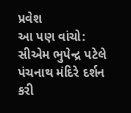પ્રવેશ
આ પણ વાંચો: સીએમ ભુપેન્દ્ર પટેલે પંચનાથ મંદિરે દર્શન કરી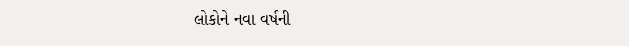લોકોને નવા વર્ષની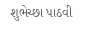શુભેચ્છા પાઠવી